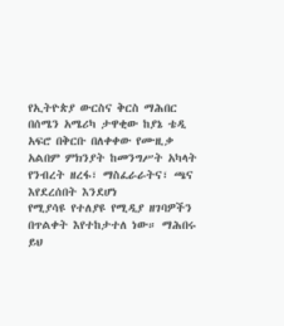የኢትዮጵያ ውርስና ቅርስ ማሕበር በሰሜን አሜሪካ ታዋቂው ከያኔ ቴዲ አፍሮ በቅርቡ በለቀቀው የሙዚቃ
አልበም ምክንያት ከመንግሥት አካላት የንብረት ዘረፋ፣ ማስፈራራትና፣ ጫና እየደረሰበት እንደሆነ
የሚያሳዩ የተለያዩ የሚዲያ ዘገባዎችን በጥልቀት እየተከታተለ ነው። ማሕበሩ ይህ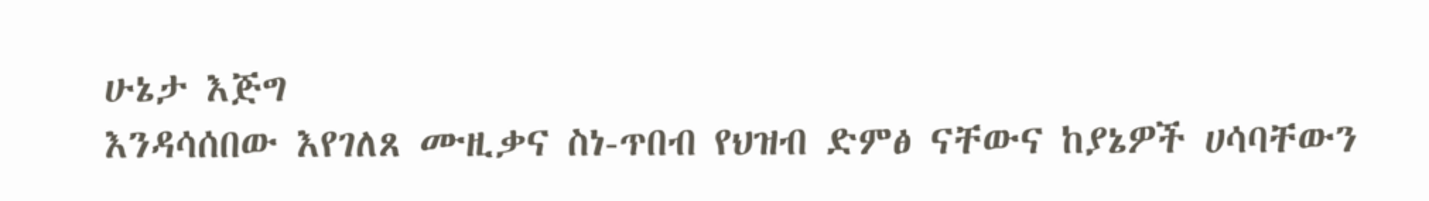ሁኔታ እጅግ
እንዳሳሰበው እየገለጸ ሙዚቃና ስነ-ጥበብ የህዝብ ድምፅ ናቸውና ከያኔዎች ሀሳባቸውን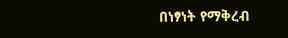በነፃነት የማቅረብ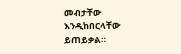መብታቸው እንዲከበርላቸው ይጠይቃል።